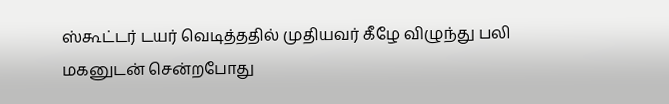ஸ்கூட்டர் டயர் வெடித்ததில் முதியவர் கீழே விழுந்து பலி
மகனுடன் சென்றபோது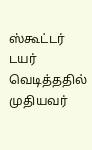ஸ்கூட்டர் டயர் வெடித்ததில் முதியவர்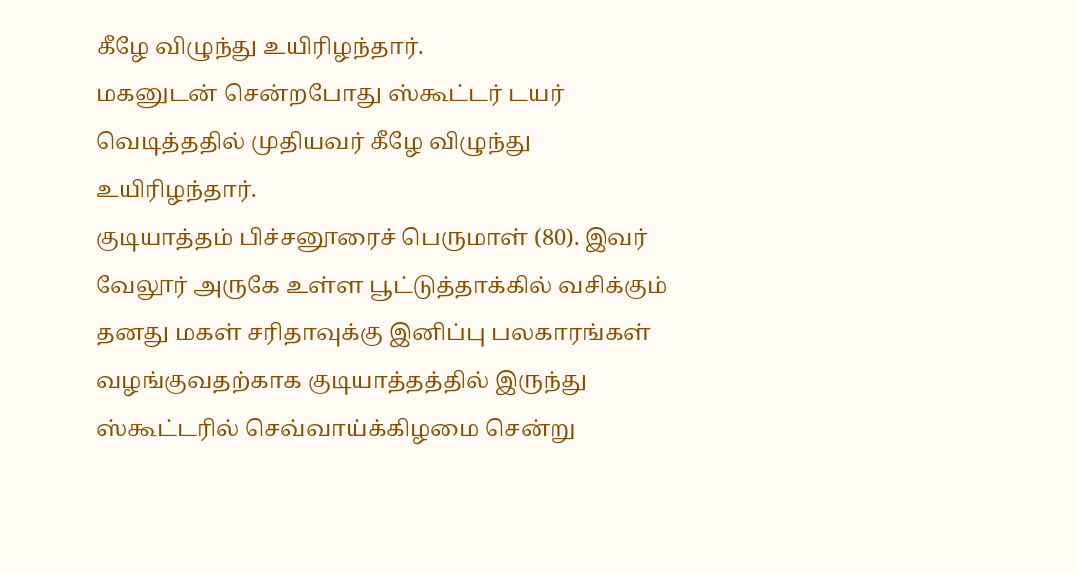கீழே விழுந்து உயிரிழந்தார்.
மகனுடன் சென்றபோது ஸ்கூட்டர் டயர் வெடித்ததில் முதியவர் கீழே விழுந்து உயிரிழந்தார்.
குடியாத்தம் பிச்சனூரைச் பெருமாள் (80). இவர் வேலூர் அருகே உள்ள பூட்டுத்தாக்கில் வசிக்கும் தனது மகள் சரிதாவுக்கு இனிப்பு பலகாரங்கள் வழங்குவதற்காக குடியாத்தத்தில் இருந்து ஸ்கூட்டரில் செவ்வாய்க்கிழமை சென்று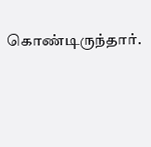கொண்டிருந்தார்.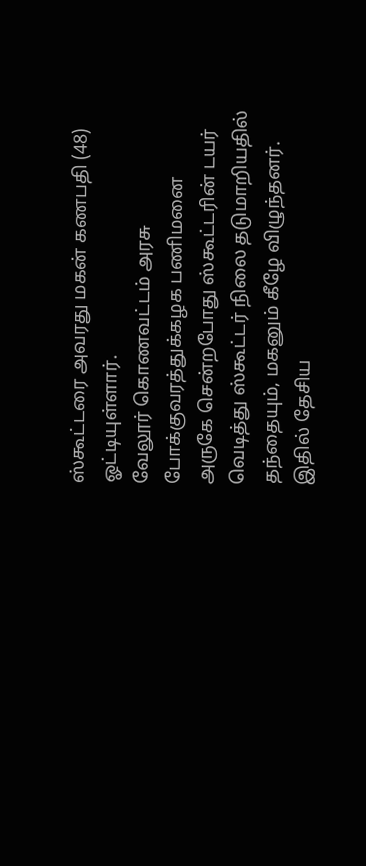ஸ்கூட்டரை அவரது மகன் கணபதி (48) ஓட்டியுள்ளார்.
வேலூர் கொணவட்டம் அரசு போக்குவரத்துக்கழக பணிமனை அருகே சென்றபோது ஸ்கூட்டரின் டயர் வெடித்து ஸ்கூட்டர் நிலை தடுமாறியதில் தந்தையும், மகனும் கீழே விழுந்தனர். இதில் தேசிய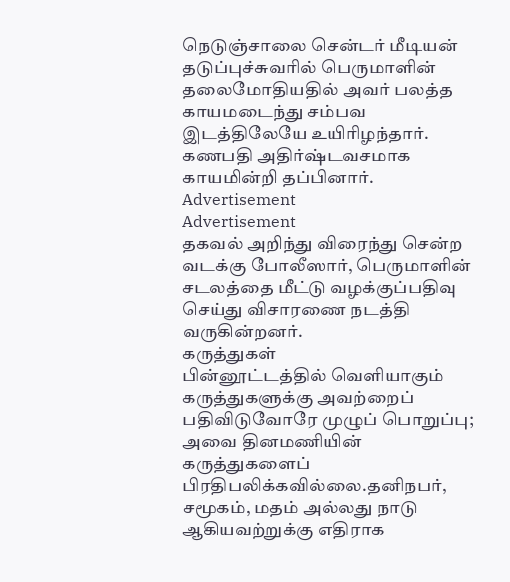நெடுஞ்சாலை சென்டர் மீடியன் தடுப்புச்சுவரில் பெருமாளின் தலைமோதியதில் அவர் பலத்த காயமடைந்து சம்பவ இடத்திலேயே உயிரிழந்தார். கணபதி அதிர்ஷ்டவசமாக காயமின்றி தப்பினார்.
Advertisement
Advertisement
தகவல் அறிந்து விரைந்து சென்ற வடக்கு போலீஸார், பெருமாளின் சடலத்தை மீட்டு வழக்குப்பதிவு செய்து விசாரணை நடத்தி வருகின்றனர்.
கருத்துகள்
பின்னூட்டத்தில் வெளியாகும் கருத்துகளுக்கு அவற்றைப் பதிவிடுவோரே முழுப் பொறுப்பு; அவை தினமணியின் கருத்துகளைப் பிரதிபலிக்கவில்லை.தனிநபர், சமூகம், மதம் அல்லது நாடு ஆகியவற்றுக்கு எதிராக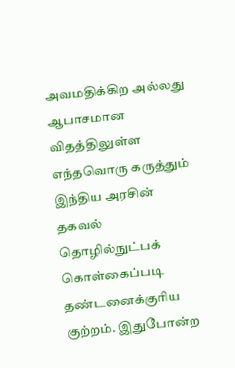அவமதிக்கிற அல்லது ஆபாசமான விதத்திலுள்ள எந்தவொரு கருத்தும் இந்திய அரசின் தகவல் தொழில்நுட்பக் கொள்கைப்படி தண்டனைக்குரிய குற்றம். இதுபோன்ற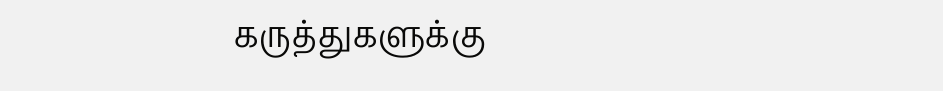கருத்துகளுக்கு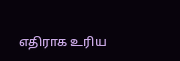எதிராக உரிய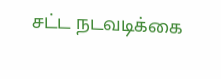சட்ட நடவடிக்கை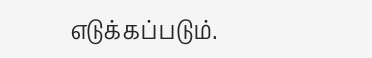எடுக்கப்படும்.